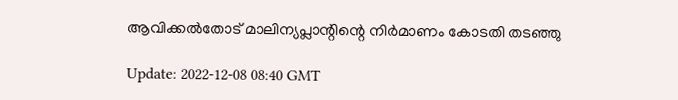ആവിക്കല്‍തോട് മാലിന്യപ്ലാന്റിന്റെ നിര്‍മാണം കോടതി തടഞ്ഞു

Update: 2022-12-08 08:40 GMT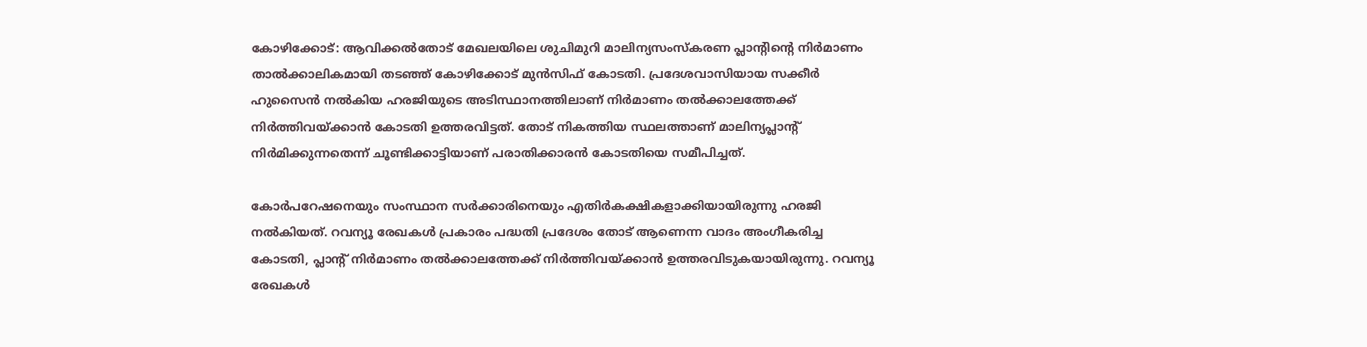കോഴിക്കോട്: ആവിക്കല്‍തോട് മേഖലയിലെ ശുചിമുറി മാലിന്യസംസ്‌കരണ പ്ലാന്റിന്റെ നിര്‍മാണം താല്‍ക്കാലികമായി തടഞ്ഞ് കോഴിക്കോട് മുന്‍സിഫ് കോടതി. പ്രദേശവാസിയായ സക്കീര്‍ ഹുസൈന്‍ നല്‍കിയ ഹരജിയുടെ അടിസ്ഥാനത്തിലാണ് നിര്‍മാണം തല്‍ക്കാലത്തേക്ക് നിര്‍ത്തിവയ്ക്കാന്‍ കോടതി ഉത്തരവിട്ടത്. തോട് നികത്തിയ സ്ഥലത്താണ് മാലിന്യപ്ലാന്റ് നിര്‍മിക്കുന്നതെന്ന് ചൂണ്ടിക്കാട്ടിയാണ് പരാതിക്കാരന്‍ കോടതിയെ സമീപിച്ചത്.

കോര്‍പറേഷനെയും സംസ്ഥാന സര്‍ക്കാരിനെയും എതിര്‍കക്ഷികളാക്കിയായിരുന്നു ഹരജി നല്‍കിയത്. റവന്യൂ രേഖകള്‍ പ്രകാരം പദ്ധതി പ്രദേശം തോട് ആണെന്ന വാദം അംഗീകരിച്ച കോടതി, പ്ലാന്റ് നിര്‍മാണം തല്‍ക്കാലത്തേക്ക് നിര്‍ത്തിവയ്ക്കാന്‍ ഉത്തരവിടുകയായിരുന്നു. റവന്യൂ രേഖകള്‍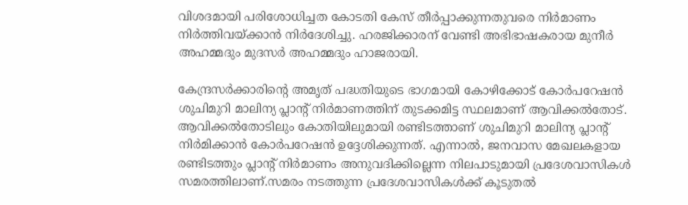വിശദമായി പരിശോധിച്ചത കോടതി കേസ് തീര്‍പ്പാക്കുന്നതുവരെ നിര്‍മാണം നിര്‍ത്തിവയ്ക്കാന്‍ നിര്‍ദേശിച്ചു. ഹരജിക്കാരന് വേണ്ടി അഭിഭാഷകരായ മുനീര്‍ അഹമ്മദും മുദസര്‍ അഹമ്മദും ഹാജരായി.

കേന്ദ്രസര്‍ക്കാരിന്റെ അമൃത് പദ്ധതിയുടെ ഭാഗമായി കോഴിക്കോട് കോര്‍പറേഷന്‍ ശുചിമുറി മാലിന്യ പ്ലാന്റ് നിര്‍മാണത്തിന് തുടക്കമിട്ട സ്ഥലമാണ് ആവിക്കല്‍തോട്. ആവിക്കല്‍തോടിലും കോതിയിലുമായി രണ്ടിടത്താണ് ശുചിമുറി മാലിന്യ പ്ലാന്റ് നിര്‍മിക്കാന്‍ കോര്‍പറേഷന്‍ ഉദ്ദേശിക്കുന്നത്. എന്നാല്‍, ജനവാസ മേഖലകളായ രണ്ടിടത്തും പ്ലാന്റ് നിര്‍മാണം അനുവദിക്കില്ലെന്ന നിലപാടുമായി പ്രദേശവാസികള്‍ സമരത്തിലാണ്.സമരം നടത്തുന്ന പ്രദേശവാസികള്‍ക്ക് കൂടുതല്‍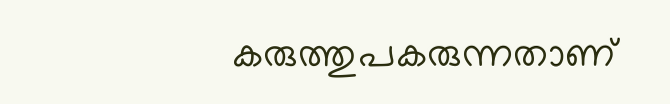കരുത്തുപകരുന്നതാണ്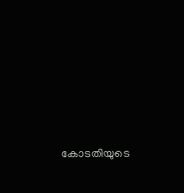കോടതിയുടെ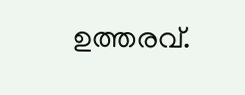ഉത്തരവ്.